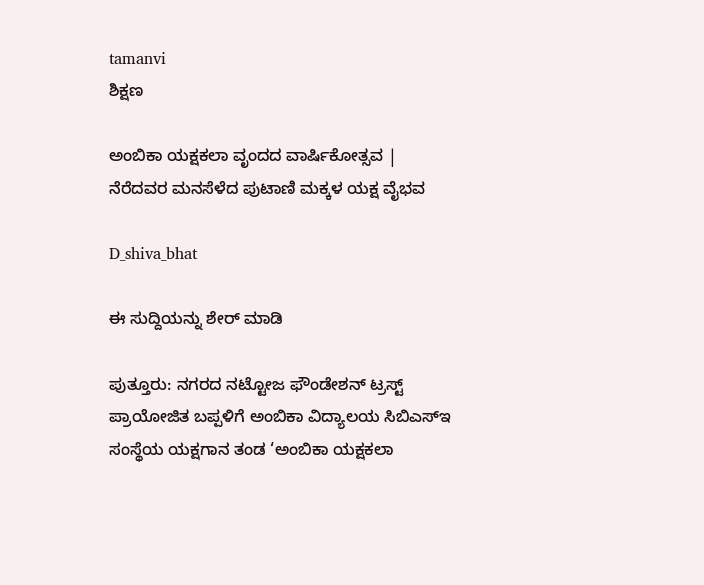tamanvi
ಶಿಕ್ಷಣ

ಅಂಬಿಕಾ ಯಕ್ಷಕಲಾ ವೃಂದದ ವಾರ್ಷಿಕೋತ್ಸವ | ನೆರೆದವರ ಮನಸೆಳೆದ ಪುಟಾಣಿ ಮಕ್ಕಳ ಯಕ್ಷ ವೈಭವ

D_shiva_bhat

ಈ ಸುದ್ದಿಯನ್ನು ಶೇರ್ ಮಾಡಿ

ಪುತ್ತೂರು: ನಗರದ ನಟ್ಟೋಜ ಫೌಂಡೇಶನ್ ಟ್ರಸ್ಟ್ ಪ್ರಾಯೋಜಿತ ಬಪ್ಪಳಿಗೆ ಅಂಬಿಕಾ ವಿದ್ಯಾಲಯ ಸಿಬಿಎಸ್‌ಇ ಸಂಸ್ಥೆಯ ಯಕ್ಷಗಾನ ತಂಡ ‘ಅಂಬಿಕಾ ಯಕ್ಷಕಲಾ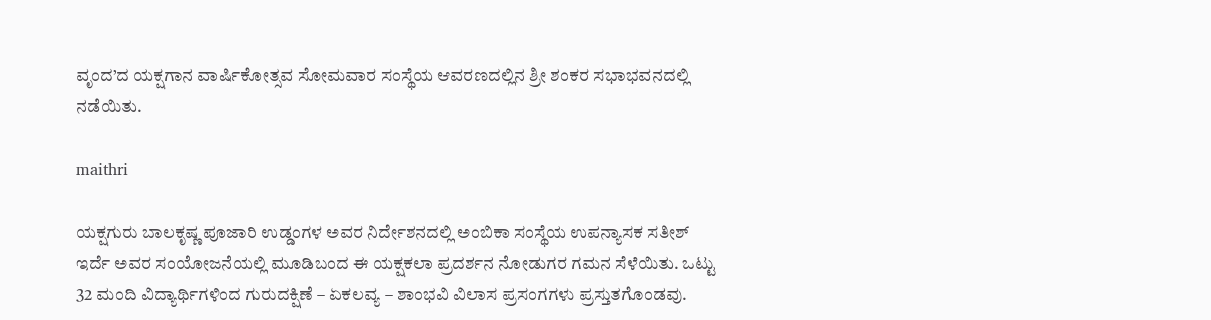ವೃಂದ’ದ ಯಕ್ಷಗಾನ ವಾರ್ಷಿಕೋತ್ಸವ ಸೋಮವಾರ ಸಂಸ್ಥೆಯ ಆವರಣದಲ್ಲಿನ ಶ್ರೀ ಶಂಕರ ಸಭಾಭವನದಲ್ಲಿ ನಡೆಯಿತು.

maithri

ಯಕ್ಷಗುರು ಬಾಲಕೃಷ್ಣ ಪೂಜಾರಿ ಉಡ್ಡಂಗಳ ಅವರ ನಿರ್ದೇಶನದಲ್ಲಿ ಅಂಬಿಕಾ ಸಂಸ್ಥೆಯ ಉಪನ್ಯಾಸಕ ಸತೀಶ್ ಇರ್ದೆ ಅವರ ಸಂಯೋಜನೆಯಲ್ಲಿ ಮೂಡಿಬಂದ ಈ ಯಕ್ಷಕಲಾ ಪ್ರದರ್ಶನ ನೋಡುಗರ ಗಮನ ಸೆಳೆಯಿತು. ಒಟ್ಟು 32 ಮಂದಿ ವಿದ್ಯಾರ್ಥಿಗಳಿಂದ ಗುರುದಕ್ಷಿಣೆ – ಏಕಲವ್ಯ – ಶಾಂಭವಿ ವಿಲಾಸ ಪ್ರಸಂಗಗಳು ಪ್ರಸ್ತುತಗೊಂಡವು.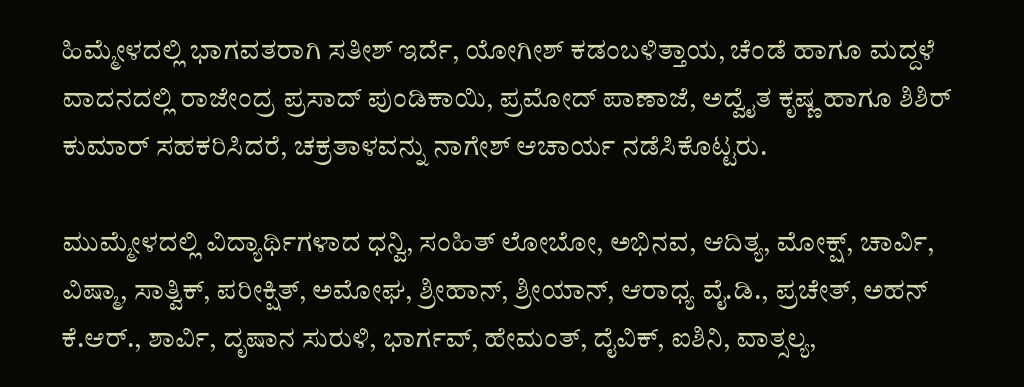ಹಿಮ್ಮೇಳದಲ್ಲಿ ಭಾಗವತರಾಗಿ ಸತೀಶ್ ಇರ್ದೆ, ಯೋಗೀಶ್ ಕಡಂಬಳಿತ್ತಾಯ, ಚೆಂಡೆ ಹಾಗೂ ಮದ್ದಳೆ ವಾದನದಲ್ಲಿ ರಾಜೇಂದ್ರ ಪ್ರಸಾದ್ ಪುಂಡಿಕಾಯಿ, ಪ್ರಮೋದ್ ಪಾಣಾಜೆ, ಅದ್ವೈತ ಕೃಷ್ಣ ಹಾಗೂ ಶಿಶಿರ್ ಕುಮಾರ್ ಸಹಕರಿಸಿದರೆ, ಚಕ್ರತಾಳವನ್ನು ನಾಗೇಶ್ ಆಚಾರ್ಯ ನಡೆಸಿಕೊಟ್ಟರು.

ಮುಮ್ಮೇಳದಲ್ಲಿ ವಿದ್ಯಾರ್ಥಿಗಳಾದ ಧನ್ವಿ, ಸಂಹಿತ್ ಲೋಬೋ, ಅಭಿನವ, ಆದಿತ್ಯ, ಮೋಕ್ಷ್, ಚಾರ್ವಿ, ವಿಷ್ಮಾ, ಸಾತ್ವಿಕ್, ಪರೀಕ್ಷಿತ್, ಅಮೋಘ, ಶ್ರೀಹಾನ್, ಶ್ರೀಯಾನ್, ಆರಾಧ್ಯ ವೈ.ಡಿ., ಪ್ರಚೇತ್, ಅಹನ್ ಕೆ.ಆರ್., ಶಾರ್ವಿ, ದೃಷಾನ ಸುರುಳಿ, ಭಾರ್ಗವ್, ಹೇಮಂತ್, ದೈವಿಕ್, ಐಶಿನಿ, ವಾತ್ಸಲ್ಯ,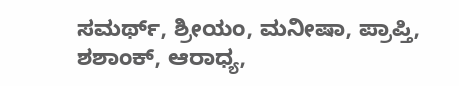ಸಮರ್ಥ್, ಶ್ರೀಯಂ, ಮನೀಷಾ, ಪ್ರಾಪ್ತಿ, ಶಶಾಂಕ್, ಆರಾಧ್ಯ,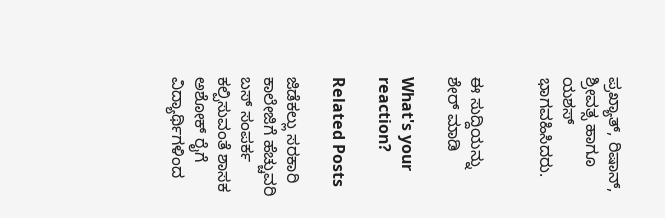ಪ್ರಖ್ಯಾತ್, ರಿಷಾನ್, ಶ್ರೀವತ್ಸ ಹಾಗೂ ಯಶಸ್ ಭಾಗವಹಿಸಿದರು.


ಈ ಸುದ್ದಿಯನ್ನು ಶೇರ್ ಮಾಡಿ

What's your reaction?

Related Posts

ಜಿಡೆಕಲ್ಲು ಸರಕಾರಿ ಕಾಲೇಜಿಗೆ ಹೆಚ್ಚುವರಿ ಬಸ್ ಸಂಪರ್ಕ ಕಲ್ಪಿಸುವಂತೆ ಶಾಸಕ ಅಶೋಕ್ ರೈಗೆ ವಿದ್ಯಾರ್ಥಿಗಳಿಂದ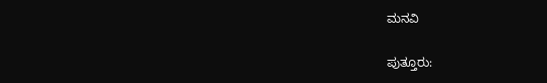ಮನವಿ

ಪುತ್ತೂರು: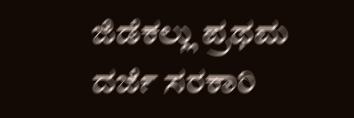ಜಿಡೆಕಲ್ಲು ಪ್ರಥಮ ದರ್ಜೆ ಸರಕಾರಿ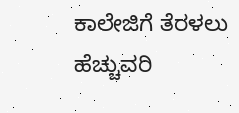ಕಾಲೇಜಿಗೆ ತೆರಳಲು ಹೆಚ್ಚುವರಿ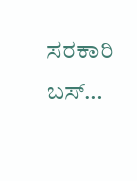ಸರಕಾರಿ ಬಸ್…